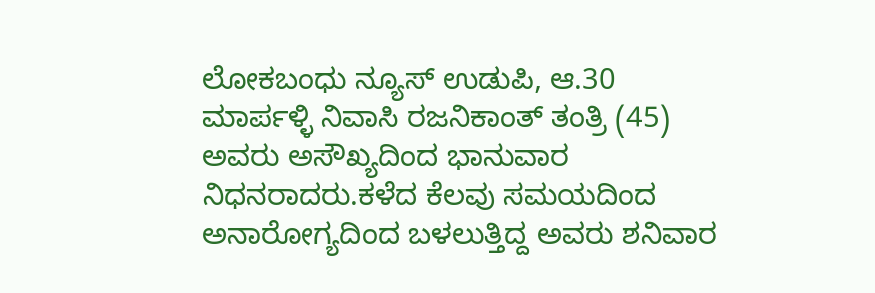ಲೋಕಬಂಧು ನ್ಯೂಸ್ ಉಡುಪಿ, ಆ.30
ಮಾರ್ಪಳ್ಳಿ ನಿವಾಸಿ ರಜನಿಕಾಂತ್ ತಂತ್ರಿ (45) ಅವರು ಅಸೌಖ್ಯದಿಂದ ಭಾನುವಾರ ನಿಧನರಾದರು.ಕಳೆದ ಕೆಲವು ಸಮಯದಿಂದ ಅನಾರೋಗ್ಯದಿಂದ ಬಳಲುತ್ತಿದ್ದ ಅವರು ಶನಿವಾರ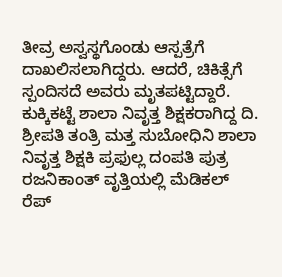ತೀವ್ರ ಅಸ್ವಸ್ಥಗೊಂಡು ಆಸ್ಪತ್ರೆಗೆ ದಾಖಲಿಸಲಾಗಿದ್ದರು. ಆದರೆ, ಚಿಕಿತ್ಸೆಗೆ ಸ್ಪಂದಿಸದೆ ಅವರು ಮೃತಪಟ್ಟಿದ್ದಾರೆ.
ಕುಕ್ಕಿಕಟ್ಟೆ ಶಾಲಾ ನಿವೃತ್ತ ಶಿಕ್ಷಕರಾಗಿದ್ದ ದಿ. ಶ್ರೀಪತಿ ತಂತ್ರಿ ಮತ್ತ ಸುಬೋಧಿನಿ ಶಾಲಾ ನಿವೃತ್ತ ಶಿಕ್ಷಕಿ ಪ್ರಫುಲ್ಲ ದಂಪತಿ ಪುತ್ರ ರಜನಿಕಾಂತ್ ವೃತ್ತಿಯಲ್ಲಿ ಮೆಡಿಕಲ್ ರೆಪ್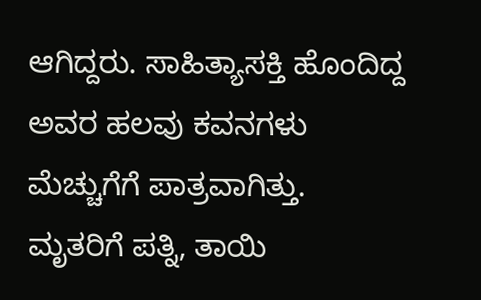ಆಗಿದ್ದರು. ಸಾಹಿತ್ಯಾಸಕ್ತಿ ಹೊಂದಿದ್ದ ಅವರ ಹಲವು ಕವನಗಳು ಮೆಚ್ಚುಗೆಗೆ ಪಾತ್ರವಾಗಿತ್ತು.
ಮೃತರಿಗೆ ಪತ್ನಿ, ತಾಯಿ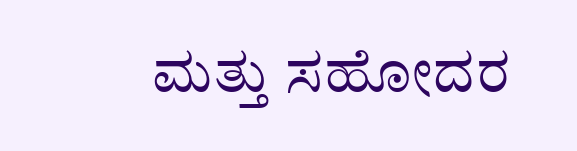ಮತ್ತು ಸಹೋದರ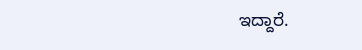ಇದ್ದಾರೆ.